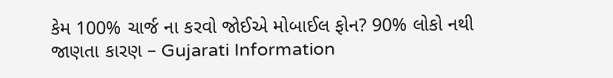કેમ 100% ચાર્જ ના કરવો જોઈએ મોબાઈલ ફોન? 90% લોકો નથી જાણતા કારણ – Gujarati Information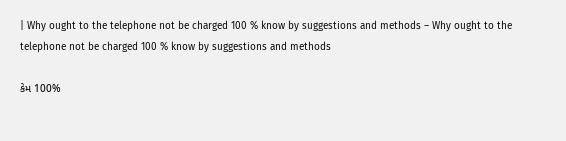| Why ought to the telephone not be charged 100 % know by suggestions and methods – Why ought to the telephone not be charged 100 % know by suggestions and methods

કેમ 100%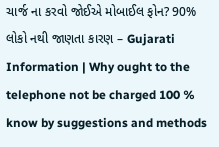ચાર્જ ના કરવો જોઈએ મોબાઈલ ફોન? 90% લોકો નથી જાણતા કારણ – Gujarati Information | Why ought to the telephone not be charged 100 % know by suggestions and methods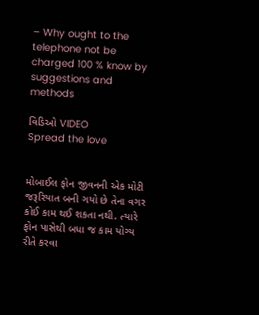– Why ought to the telephone not be charged 100 % know by suggestions and methods

વિડિઓ VIDEO
Spread the love


મોબાઈલ ફોન જીવનની એક મોટી જરૂરિયાત બની ગયો છે તેના વગર કોઈ કામ થઈ શકતા નથી. ત્યારે ફોન પાસેથી બધા જ કામ યોગ્ય રીતે કરવા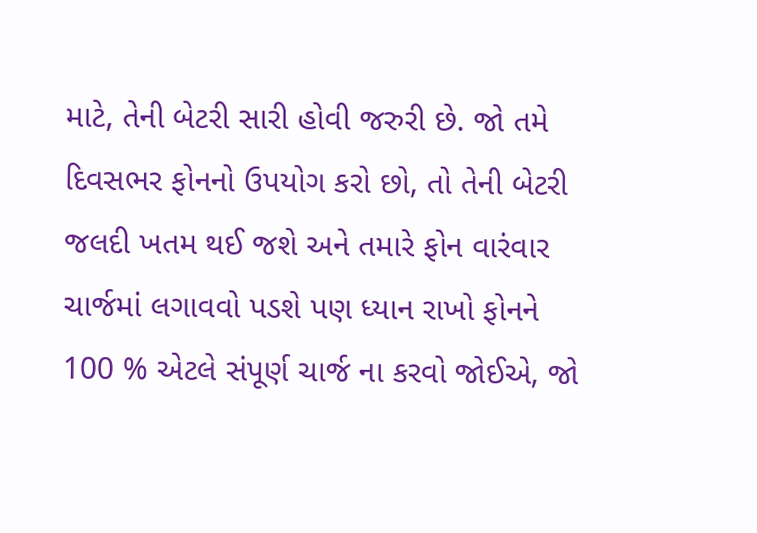માટે, તેની બેટરી સારી હોવી જરુરી છે. જો તમે દિવસભર ફોનનો ઉપયોગ કરો છો, તો તેની બેટરી જલદી ખતમ થઈ જશે અને તમારે ફોન વારંવાર ચાર્જમાં લગાવવો પડશે પણ ધ્યાન રાખો ફોનને 100 % એટલે સંપૂર્ણ ચાર્જ ના કરવો જોઈએ, જો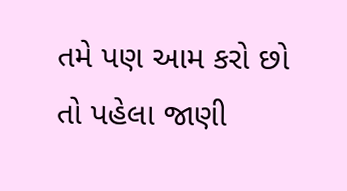તમે પણ આમ કરો છો તો પહેલા જાણી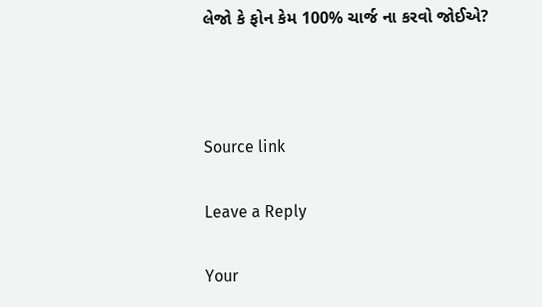લેજો કે ફોન કેમ 100% ચાર્જ ના કરવો જોઈએ?



Source link

Leave a Reply

Your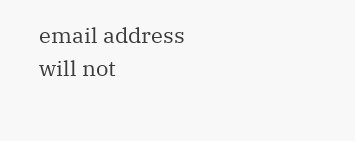email address will not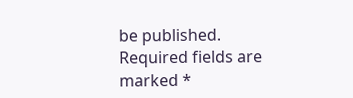be published. Required fields are marked *